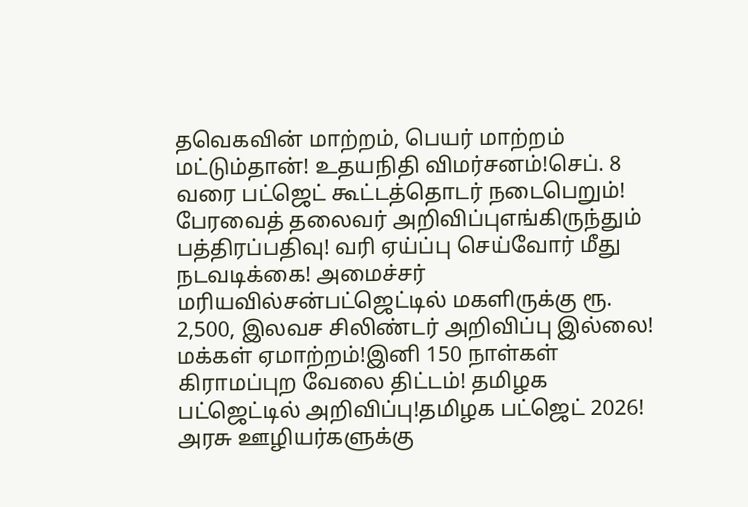தவெகவின் மாற்றம், பெயர் மாற்றம் மட்டும்தான்! உதயநிதி விமர்சனம்!செப். 8 வரை பட்ஜெட் கூட்டத்தொடர் நடைபெறும்! பேரவைத் தலைவர் அறிவிப்புஎங்கிருந்தும் பத்திரப்பதிவு! வரி ஏய்ப்பு செய்வோர் மீது நடவடிக்கை! அமைச்சர் மரியவில்சன்பட்ஜெட்டில் மகளிருக்கு ரூ. 2,500, இலவச சிலிண்டர் அறிவிப்பு இல்லை! மக்கள் ஏமாற்றம்!இனி 150 நாள்கள் கிராமப்புற வேலை திட்டம்! தமிழக பட்ஜெட்டில் அறிவிப்பு!தமிழக பட்ஜெட் 2026! அரசு ஊழியர்களுக்கு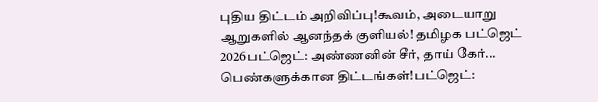புதிய திட்டம் அறிவிப்பு!கூவம், அடையாறு ஆறுகளில் ஆனந்தக் குளியல்! தமிழக பட்ஜெட் 2026பட்ஜெட்: அண்ணனின் சீர், தாய் கேர்... பெண்களுக்கான திட்டங்கள்!பட்ஜெட்: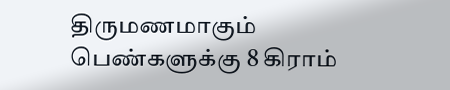திருமணமாகும் பெண்களுக்கு 8 கிராம்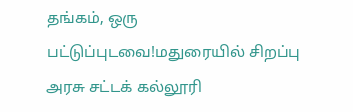தங்கம், ஒரு பட்டுப்புடவை!மதுரையில் சிறப்பு அரசு சட்டக் கல்லூரி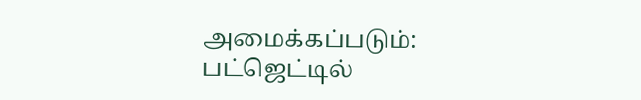அமைக்கப்படும்: பட்ஜெட்டில்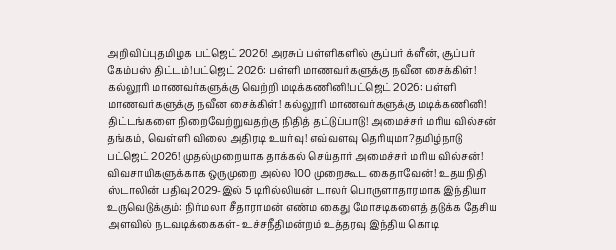அறிவிப்புதமிழக பட்ஜெட் 2026! அரசுப் பள்ளிகளில் சூப்பர் க்ளீன், சூப்பர் கேம்பஸ் திட்டம்!பட்ஜெட் 2026: பள்ளி மாணவர்களுக்கு நவீன சைக்கிள்! கல்லூரி மாணவர்களுக்கு வெற்றி மடிக்கணினி!பட்ஜெட் 2026: பள்ளி மாணவர்களுக்கு நவீன சைக்கிள்! கல்லூரி மாணவர்களுக்கு மடிக்கணினி! திட்டங்களை நிறைவேற்றுவதற்கு நிதித் தட்டுப்பாடு! அமைச்சர் மரிய வில்சன் தங்கம், வெள்ளி விலை அதிரடி உயர்வு! எவ்வளவு தெரியுமா?தமிழ்நாடு பட்ஜெட் 2026! முதல்முறையாக தாக்கல் செய்தார் அமைச்சர் மரிய வில்சன்! விவசாயிகளுக்காக ஒருமுறை அல்ல 100 முறைகூட கைதாவேன்! உதயநிதி ஸ்டாலின் பதிவு2029-இல் 5 டிரில்லியன் டாலர் பொருளாதாரமாக இந்தியா உருவெடுக்கும்: நிர்மலா சீதாராமன் எண்ம கைது மோசடிகளைத் தடுக்க தேசிய அளவில் நடவடிக்கைகள்- உச்சநீதிமன்றம் உத்தரவு இந்திய கொடி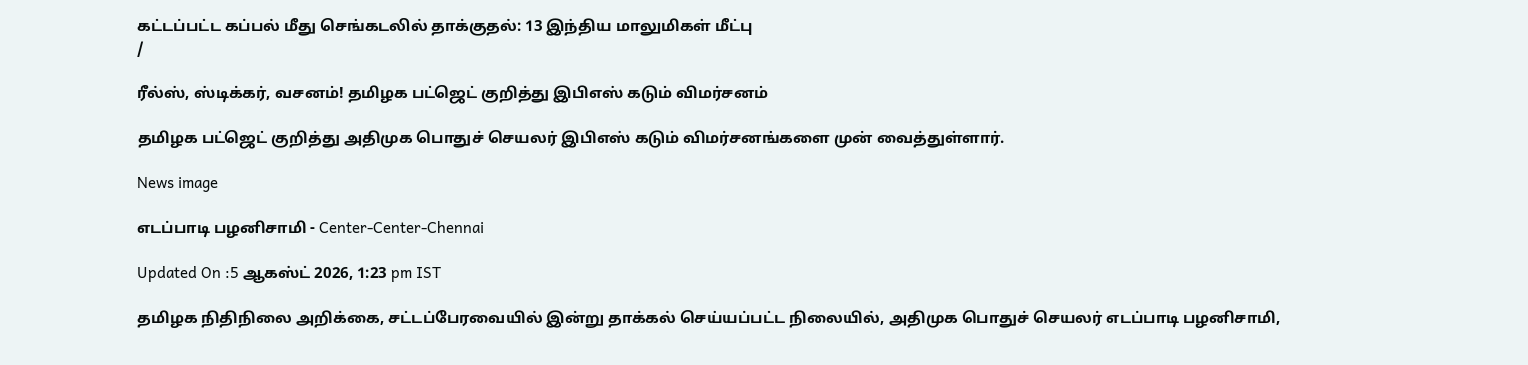கட்டப்பட்ட கப்பல் மீது செங்கடலில் தாக்குதல்: 13 இந்திய மாலுமிகள் மீட்பு
/

ரீல்ஸ், ஸ்டிக்கர், வசனம்! தமிழக பட்ஜெட் குறித்து இபிஎஸ் கடும் விமர்சனம்

தமிழக பட்ஜெட் குறித்து அதிமுக பொதுச் செயலர் இபிஎஸ் கடும் விமர்சனங்களை முன் வைத்துள்ளார்.

News image

எடப்பாடி பழனிசாமி - Center-Center-Chennai

Updated On :5 ஆகஸ்ட் 2026, 1:23 pm IST

தமிழக நிதிநிலை அறிக்கை, சட்டப்பேரவையில் இன்று தாக்கல் செய்யப்பட்ட நிலையில், அதிமுக பொதுச் செயலர் எடப்பாடி பழனிசாமி,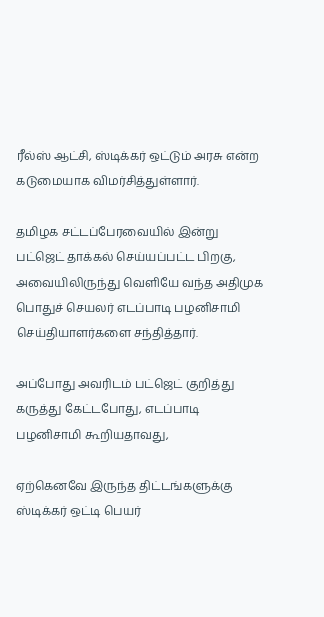ரீல்ஸ் ஆட்சி, ஸ்டிக்கர் ஒட்டும் அரசு என்ற கடுமையாக விமர்சித்துள்ளார்.

தமிழக சட்டப்பேரவையில் இன்று பட்ஜெட் தாக்கல் செய்யப்பட்ட பிறகு, அவையிலிருந்து வெளியே வந்த அதிமுக பொதுச் செயலர் எடப்பாடி பழனிசாமி செய்தியாளர்களை சந்தித்தார்.

அப்போது அவரிடம் பட்ஜெட் குறித்து கருத்து கேட்டபோது, எடப்பாடி பழனிசாமி கூறியதாவது,

ஏற்கெனவே இருந்த திட்டங்களுக்கு ஸ்டிக்கர் ஒட்டி பெயர்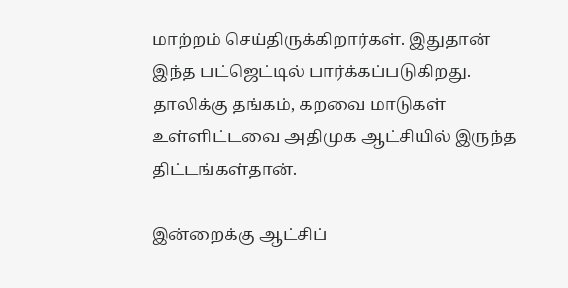மாற்றம் செய்திருக்கிறார்கள். இதுதான் இந்த பட்ஜெட்டில் பார்க்கப்படுகிறது. தாலிக்கு தங்கம், கறவை மாடுகள் உள்ளிட்டவை அதிமுக ஆட்சியில் இருந்த திட்டங்கள்தான்.

இன்றைக்கு ஆட்சிப்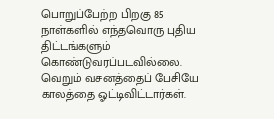பொறுப்பேற்ற பிறகு 85 நாள்களில் எந்தவொரு புதிய திட்டங்களும் கொண்டுவரப்படவில்லை. வெறும் வசனத்தைப் பேசியே காலத்தை ஓட்டிவிட்டார்கள்.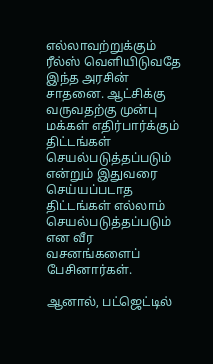எல்லாவற்றுக்கும் ரீல்ஸ் வெளியிடுவதே இந்த அரசின் சாதனை. ஆட்சிக்கு வருவதற்கு முன்பு மக்கள் எதிர்பார்க்கும் திட்டங்கள் செயல்படுத்தப்படும் என்றும் இதுவரை செய்யப்படாத திட்டங்கள் எல்லாம் செயல்படுத்தப்படும் என வீர வசனங்களைப் பேசினார்கள்.

ஆனால், பட்ஜெட்டில்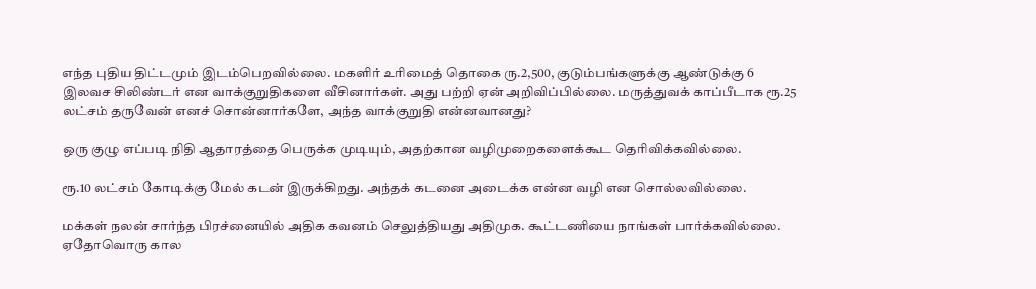எந்த புதிய திட்டமும் இடம்பெறவில்லை. மகளிர் உரிமைத் தொகை ரு.2,500, குடும்பங்களுக்கு ஆண்டுக்கு 6 இலவச சிலிண்டர் என வாக்குறுதிகளை வீசினார்கள். அது பற்றி ஏன் அறிவிப்பில்லை. மருத்துவக் காப்பீடாக ரூ.25 லட்சம் தருவேன் எனச் சொன்னார்களே, அந்த வாக்குறுதி என்னவானது?

ஒரு குழு எப்படி நிதி ஆதாரத்தை பெருக்க முடியும், அதற்கான வழிமுறைகளைக்கூட தெரிவிக்கவில்லை.

ரூ.10 லட்சம் கோடிக்கு மேல் கடன் இருக்கிறது. அந்தக் கடனை அடைக்க என்ன வழி என சொல்லவில்லை.

மக்கள் நலன் சார்ந்த பிரச்னையில் அதிக கவனம் செலுத்தியது அதிமுக. கூட்டணியை நாங்கள் பார்க்கவில்லை. ஏதோவொரு கால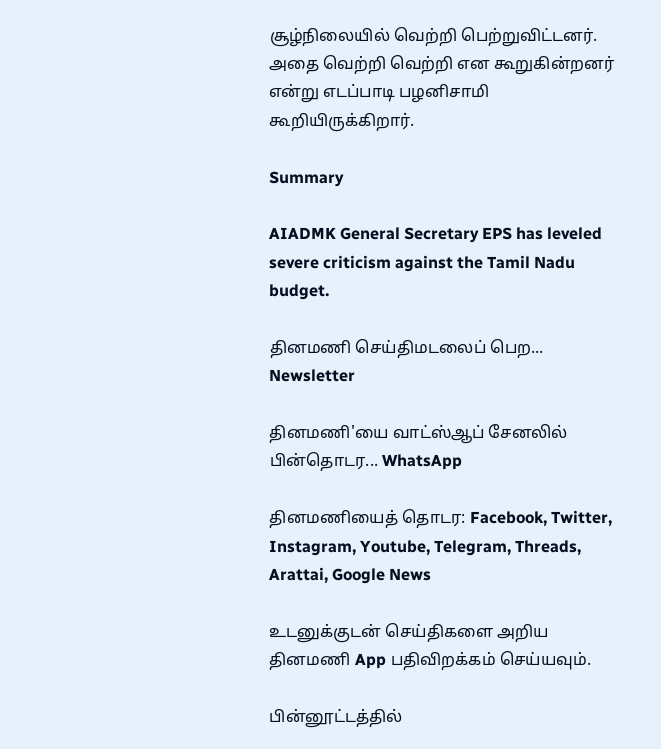சூழ்நிலையில் வெற்றி பெற்றுவிட்டனர். அதை வெற்றி வெற்றி என கூறுகின்றனர் என்று எடப்பாடி பழனிசாமி கூறியிருக்கிறார்.

Summary

AIADMK General Secretary EPS has leveled severe criticism against the Tamil Nadu budget.

தினமணி செய்திமடலைப் பெற... Newsletter

தினமணி'யை வாட்ஸ்ஆப் சேனலில் பின்தொடர... WhatsApp

தினமணியைத் தொடர: Facebook, Twitter, Instagram, Youtube, Telegram, Threads, Arattai, Google News

உடனுக்குடன் செய்திகளை அறிய தினமணி App பதிவிறக்கம் செய்யவும்.

பின்னூட்டத்தில்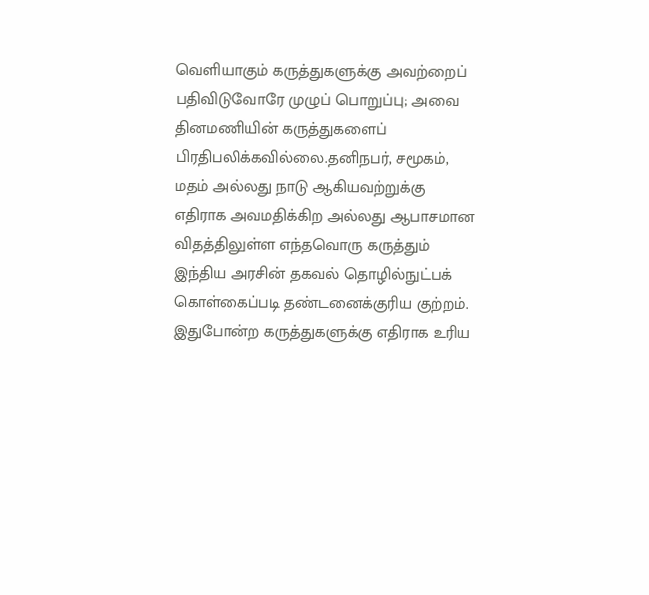வெளியாகும் கருத்துகளுக்கு அவற்றைப் பதிவிடுவோரே முழுப் பொறுப்பு; அவை தினமணியின் கருத்துகளைப் பிரதிபலிக்கவில்லை.தனிநபர், சமூகம், மதம் அல்லது நாடு ஆகியவற்றுக்கு எதிராக அவமதிக்கிற அல்லது ஆபாசமான விதத்திலுள்ள எந்தவொரு கருத்தும் இந்திய அரசின் தகவல் தொழில்நுட்பக் கொள்கைப்படி தண்டனைக்குரிய குற்றம். இதுபோன்ற கருத்துகளுக்கு எதிராக உரிய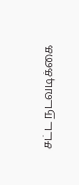சட்ட நடவடிக்கை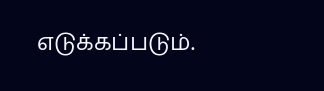எடுக்கப்படும்.